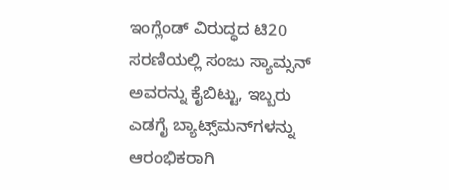ಇಂಗ್ಲೆಂಡ್ ವಿರುದ್ಧದ ಟಿ20 ಸರಣಿಯಲ್ಲಿ ಸಂಜು ಸ್ಯಾಮ್ಸನ್ ಅವರನ್ನು ಕೈಬಿಟ್ಟು, ಇಬ್ಬರು ಎಡಗೈ ಬ್ಯಾಟ್ಸ್‌ಮನ್‌ಗಳನ್ನು ಆರಂಭಿಕರಾಗಿ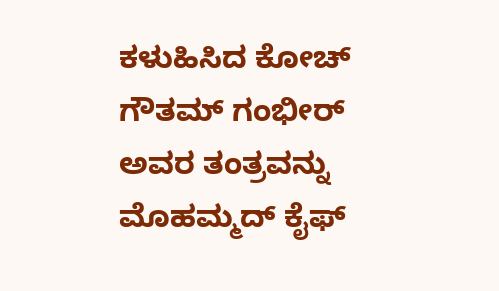ಕಳುಹಿಸಿದ ಕೋಚ್ ಗೌತಮ್ ಗಂಭೀರ್ ಅವರ ತಂತ್ರವನ್ನು ಮೊಹಮ್ಮದ್ ಕೈಫ್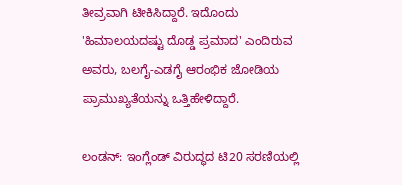ತೀವ್ರವಾಗಿ ಟೀಕಿಸಿದ್ದಾರೆ. ಇದೊಂದು 'ಹಿಮಾಲಯದಷ್ಟು ದೊಡ್ಡ ಪ್ರಮಾದ' ಎಂದಿರುವ ಅವರು, ಬಲಗೈ-ಎಡಗೈ ಆರಂಭಿಕ ಜೋಡಿಯ ಪ್ರಾಮುಖ್ಯತೆಯನ್ನು ಒತ್ತಿಹೇಳಿದ್ದಾರೆ.

ಲಂಡನ್: ಇಂಗ್ಲೆಂಡ್ ವಿರುದ್ಧದ ಟಿ20 ಸರಣಿಯಲ್ಲಿ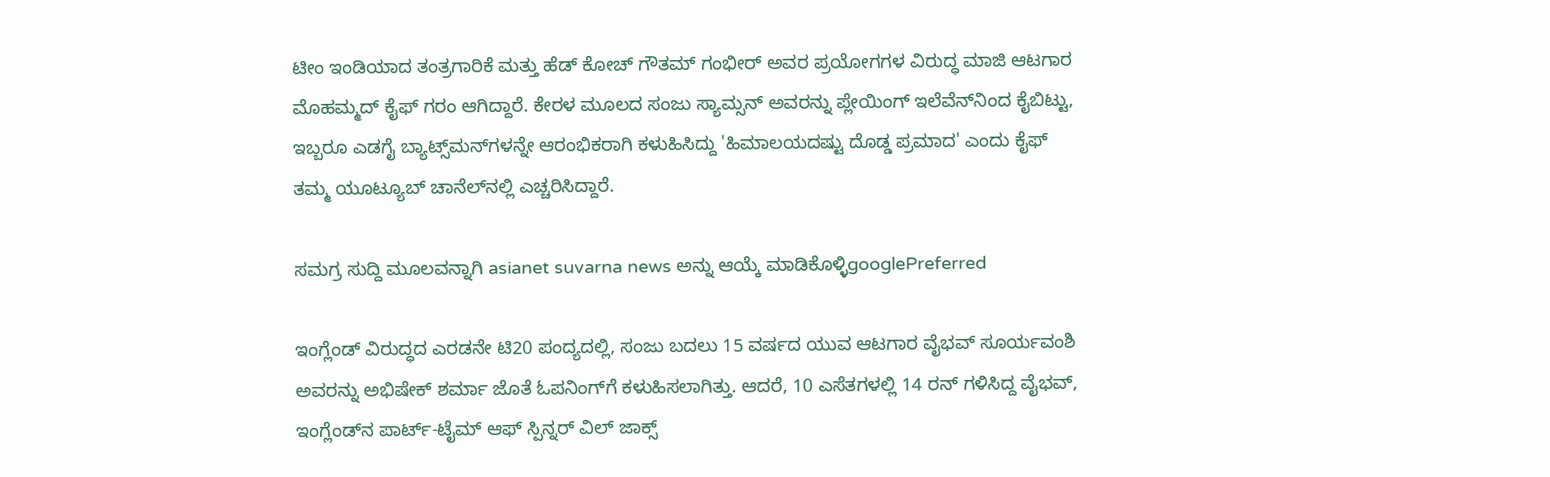ಟೀಂ ಇಂಡಿಯಾದ ತಂತ್ರಗಾರಿಕೆ ಮತ್ತು ಹೆಡ್ ಕೋಚ್ ಗೌತಮ್ ಗಂಭೀರ್ ಅವರ ಪ್ರಯೋಗಗಳ ವಿರುದ್ಧ ಮಾಜಿ ಆಟಗಾರ ಮೊಹಮ್ಮದ್ ಕೈಫ್ ಗರಂ ಆಗಿದ್ದಾರೆ. ಕೇರಳ ಮೂಲದ ಸಂಜು ಸ್ಯಾಮ್ಸನ್ ಅವರನ್ನು ಪ್ಲೇಯಿಂಗ್ ಇಲೆವೆನ್‌ನಿಂದ ಕೈಬಿಟ್ಟು, ಇಬ್ಬರೂ ಎಡಗೈ ಬ್ಯಾಟ್ಸ್‌ಮನ್‌ಗಳನ್ನೇ ಆರಂಭಿಕರಾಗಿ ಕಳುಹಿಸಿದ್ದು 'ಹಿಮಾಲಯದಷ್ಟು ದೊಡ್ಡ ಪ್ರಮಾದ' ಎಂದು ಕೈಫ್ ತಮ್ಮ ಯೂಟ್ಯೂಬ್ ಚಾನೆಲ್‌ನಲ್ಲಿ ಎಚ್ಚರಿಸಿದ್ದಾರೆ.

ಸಮಗ್ರ ಸುದ್ದಿ ಮೂಲವನ್ನಾಗಿ asianet suvarna news ಅನ್ನು ಆಯ್ಕೆ ಮಾಡಿಕೊಳ್ಳಿgooglePreferred

ಇಂಗ್ಲೆಂಡ್ ವಿರುದ್ಧದ ಎರಡನೇ ಟಿ20 ಪಂದ್ಯದಲ್ಲಿ, ಸಂಜು ಬದಲು 15 ವರ್ಷದ ಯುವ ಆಟಗಾರ ವೈಭವ್ ಸೂರ್ಯವಂಶಿ ಅವರನ್ನು ಅಭಿಷೇಕ್ ಶರ್ಮಾ ಜೊತೆ ಓಪನಿಂಗ್‌ಗೆ ಕಳುಹಿಸಲಾಗಿತ್ತು. ಆದರೆ, 10 ಎಸೆತಗಳಲ್ಲಿ 14 ರನ್ ಗಳಿಸಿದ್ದ ವೈಭವ್, ಇಂಗ್ಲೆಂಡ್‌ನ ಪಾರ್ಟ್-ಟೈಮ್ ಆಫ್ ಸ್ಪಿನ್ನರ್ ವಿಲ್ ಜಾಕ್ಸ್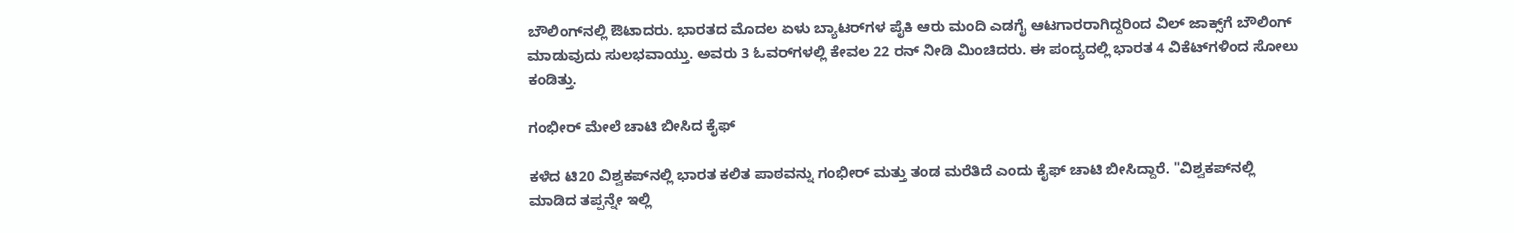ಬೌಲಿಂಗ್‌ನಲ್ಲಿ ಔಟಾದರು. ಭಾರತದ ಮೊದಲ ಏಳು ಬ್ಯಾಟರ್‌ಗಳ ಪೈಕಿ ಆರು ಮಂದಿ ಎಡಗೈ ಆಟಗಾರರಾಗಿದ್ದರಿಂದ ವಿಲ್ ಜಾಕ್ಸ್‌ಗೆ ಬೌಲಿಂಗ್ ಮಾಡುವುದು ಸುಲಭವಾಯ್ತು. ಅವರು 3 ಓವರ್‌ಗಳಲ್ಲಿ ಕೇವಲ 22 ರನ್ ನೀಡಿ ಮಿಂಚಿದರು. ಈ ಪಂದ್ಯದಲ್ಲಿ ಭಾರತ 4 ವಿಕೆಟ್‌ಗಳಿಂದ ಸೋಲು ಕಂಡಿತ್ತು.

ಗಂಭೀರ್ ಮೇಲೆ ಚಾಟಿ ಬೀಸಿದ ಕೈಫ್

ಕಳೆದ ಟಿ20 ವಿಶ್ವಕಪ್‌ನಲ್ಲಿ ಭಾರತ ಕಲಿತ ಪಾಠವನ್ನು ಗಂಭೀರ್ ಮತ್ತು ತಂಡ ಮರೆತಿದೆ ಎಂದು ಕೈಫ್ ಚಾಟಿ ಬೀಸಿದ್ದಾರೆ. "ವಿಶ್ವಕಪ್‌ನಲ್ಲಿ ಮಾಡಿದ ತಪ್ಪನ್ನೇ ಇಲ್ಲಿ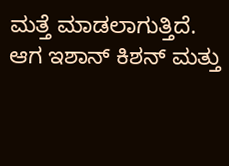ಮತ್ತೆ ಮಾಡಲಾಗುತ್ತಿದೆ. ಆಗ ಇಶಾನ್ ಕಿಶನ್ ಮತ್ತು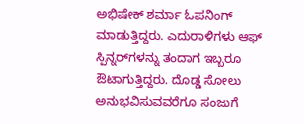ಅಭಿಷೇಕ್ ಶರ್ಮಾ ಓಪನಿಂಗ್ ಮಾಡುತ್ತಿದ್ದರು. ಎದುರಾಳಿಗಳು ಆಫ್ ಸ್ಪಿನ್ನರ್‌ಗಳನ್ನು ತಂದಾಗ ಇಬ್ಬರೂ ಔಟಾಗುತ್ತಿದ್ದರು. ದೊಡ್ಡ ಸೋಲು ಅನುಭವಿಸುವವರೆಗೂ ಸಂಜುಗೆ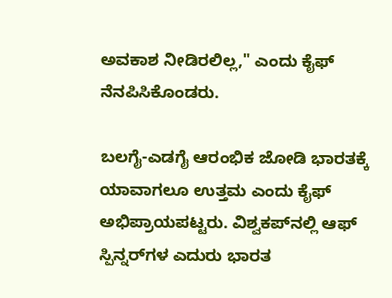ಅವಕಾಶ ನೀಡಿರಲಿಲ್ಲ," ಎಂದು ಕೈಫ್ ನೆನಪಿಸಿಕೊಂಡರು.

ಬಲಗೈ-ಎಡಗೈ ಆರಂಭಿಕ ಜೋಡಿ ಭಾರತಕ್ಕೆ ಯಾವಾಗಲೂ ಉತ್ತಮ ಎಂದು ಕೈಫ್ ಅಭಿಪ್ರಾಯಪಟ್ಟರು. ವಿಶ್ವಕಪ್‌ನಲ್ಲಿ ಆಫ್ ಸ್ಪಿನ್ನರ್‌ಗಳ ಎದುರು ಭಾರತ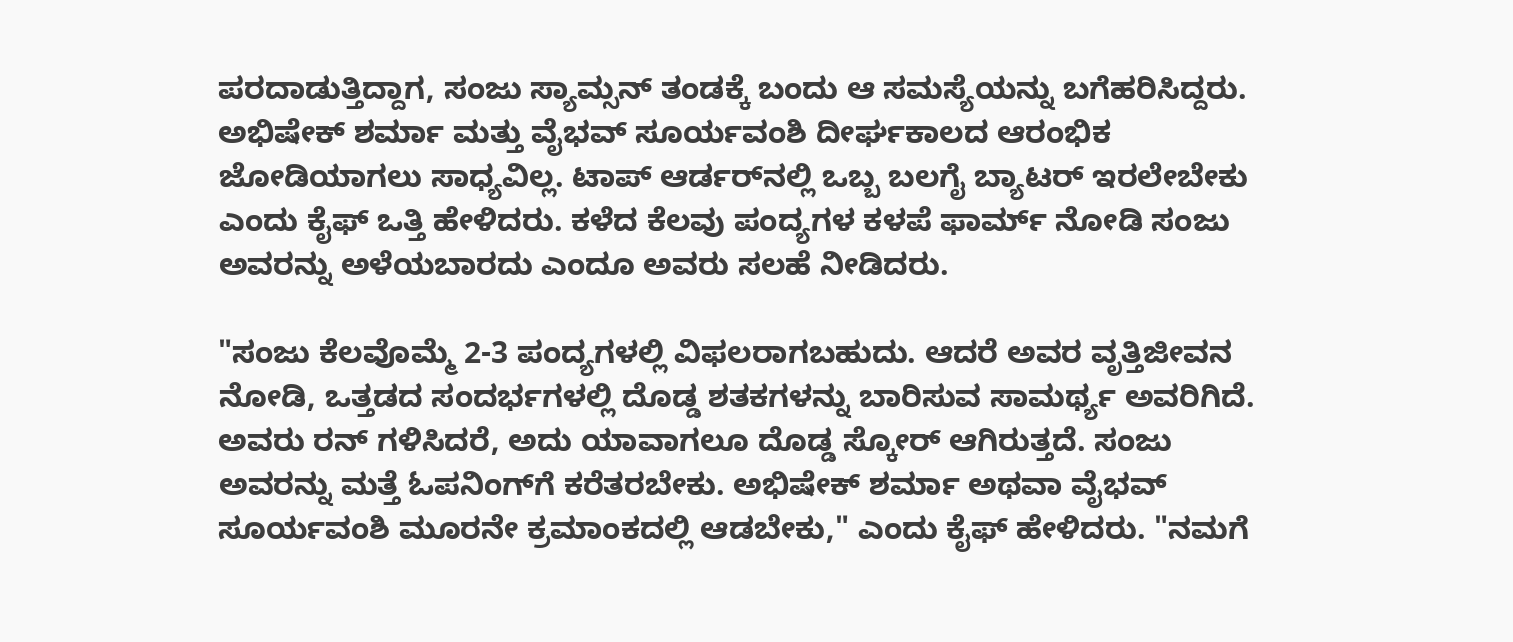ಪರದಾಡುತ್ತಿದ್ದಾಗ, ಸಂಜು ಸ್ಯಾಮ್ಸನ್ ತಂಡಕ್ಕೆ ಬಂದು ಆ ಸಮಸ್ಯೆಯನ್ನು ಬಗೆಹರಿಸಿದ್ದರು. ಅಭಿಷೇಕ್ ಶರ್ಮಾ ಮತ್ತು ವೈಭವ್ ಸೂರ್ಯವಂಶಿ ದೀರ್ಘಕಾಲದ ಆರಂಭಿಕ ಜೋಡಿಯಾಗಲು ಸಾಧ್ಯವಿಲ್ಲ. ಟಾಪ್ ಆರ್ಡರ್‌ನಲ್ಲಿ ಒಬ್ಬ ಬಲಗೈ ಬ್ಯಾಟರ್ ಇರಲೇಬೇಕು ಎಂದು ಕೈಫ್ ಒತ್ತಿ ಹೇಳಿದರು. ಕಳೆದ ಕೆಲವು ಪಂದ್ಯಗಳ ಕಳಪೆ ಫಾರ್ಮ್ ನೋಡಿ ಸಂಜು ಅವರನ್ನು ಅಳೆಯಬಾರದು ಎಂದೂ ಅವರು ಸಲಹೆ ನೀಡಿದರು.

"ಸಂಜು ಕೆಲವೊಮ್ಮೆ 2-3 ಪಂದ್ಯಗಳಲ್ಲಿ ವಿಫಲರಾಗಬಹುದು. ಆದರೆ ಅವರ ವೃತ್ತಿಜೀವನ ನೋಡಿ, ಒತ್ತಡದ ಸಂದರ್ಭಗಳಲ್ಲಿ ದೊಡ್ಡ ಶತಕಗಳನ್ನು ಬಾರಿಸುವ ಸಾಮರ್ಥ್ಯ ಅವರಿಗಿದೆ. ಅವರು ರನ್ ಗಳಿಸಿದರೆ, ಅದು ಯಾವಾಗಲೂ ದೊಡ್ಡ ಸ್ಕೋರ್ ಆಗಿರುತ್ತದೆ. ಸಂಜು ಅವರನ್ನು ಮತ್ತೆ ಓಪನಿಂಗ್‌ಗೆ ಕರೆತರಬೇಕು. ಅಭಿಷೇಕ್ ಶರ್ಮಾ ಅಥವಾ ವೈಭವ್ ಸೂರ್ಯವಂಶಿ ಮೂರನೇ ಕ್ರಮಾಂಕದಲ್ಲಿ ಆಡಬೇಕು," ಎಂದು ಕೈಫ್ ಹೇಳಿದರು. "ನಮಗೆ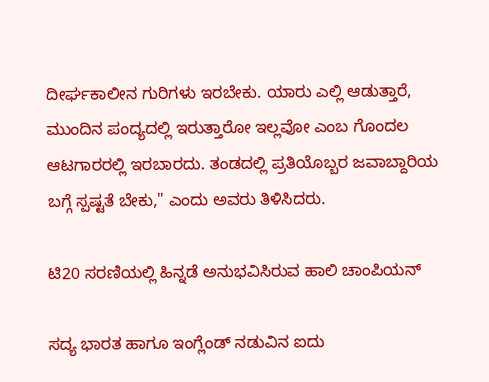ದೀರ್ಘಕಾಲೀನ ಗುರಿಗಳು ಇರಬೇಕು. ಯಾರು ಎಲ್ಲಿ ಆಡುತ್ತಾರೆ, ಮುಂದಿನ ಪಂದ್ಯದಲ್ಲಿ ಇರುತ್ತಾರೋ ಇಲ್ಲವೋ ಎಂಬ ಗೊಂದಲ ಆಟಗಾರರಲ್ಲಿ ಇರಬಾರದು. ತಂಡದಲ್ಲಿ ಪ್ರತಿಯೊಬ್ಬರ ಜವಾಬ್ದಾರಿಯ ಬಗ್ಗೆ ಸ್ಪಷ್ಟತೆ ಬೇಕು," ಎಂದು ಅವರು ತಿಳಿಸಿದರು.

ಟಿ20 ಸರಣಿಯಲ್ಲಿ ಹಿನ್ನಡೆ ಅನುಭವಿಸಿರುವ ಹಾಲಿ ಚಾಂಪಿಯನ್

ಸದ್ಯ ಭಾರತ ಹಾಗೂ ಇಂಗ್ಲೆಂಡ್ ನಡುವಿನ ಐದು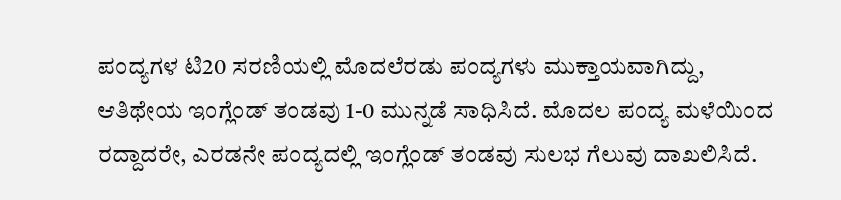ಪಂದ್ಯಗಳ ಟಿ20 ಸರಣಿಯಲ್ಲಿ ಮೊದಲೆರಡು ಪಂದ್ಯಗಳು ಮುಕ್ತಾಯವಾಗಿದ್ದು, ಆತಿಥೇಯ ಇಂಗ್ಲೆಂಡ್ ತಂಡವು 1-0 ಮುನ್ನಡೆ ಸಾಧಿಸಿದೆ. ಮೊದಲ ಪಂದ್ಯ ಮಳೆಯಿಂದ ರದ್ದಾದರೇ, ಎರಡನೇ ಪಂದ್ಯದಲ್ಲಿ ಇಂಗ್ಲೆಂಡ್ ತಂಡವು ಸುಲಭ ಗೆಲುವು ದಾಖಲಿಸಿದೆ.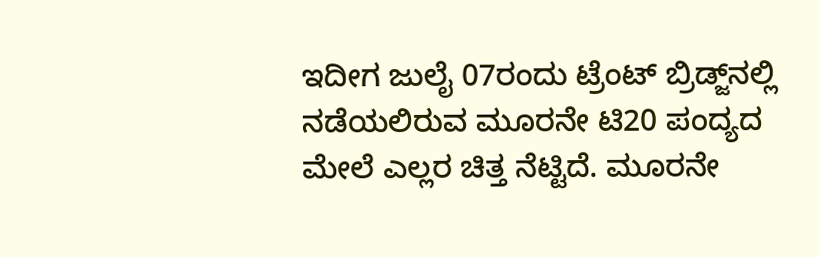ಇದೀಗ ಜುಲೈ 07ರಂದು ಟ್ರೆಂಟ್‌ ಬ್ರಿಡ್ಜ್‌ನಲ್ಲಿ ನಡೆಯಲಿರುವ ಮೂರನೇ ಟಿ20 ಪಂದ್ಯದ ಮೇಲೆ ಎಲ್ಲರ ಚಿತ್ತ ನೆಟ್ಟಿದೆ. ಮೂರನೇ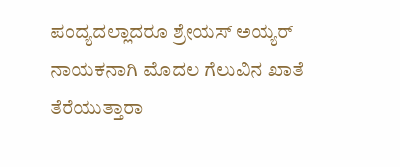ಪಂದ್ಯದಲ್ಲಾದರೂ ಶ್ರೇಯಸ್ ಅಯ್ಯರ್ ನಾಯಕನಾಗಿ ಮೊದಲ ಗೆಲುವಿನ ಖಾತೆ ತೆರೆಯುತ್ತಾರಾ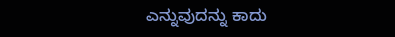ಎನ್ನುವುದನ್ನು ಕಾದು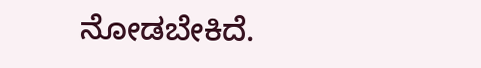ನೋಡಬೇಕಿದೆ.